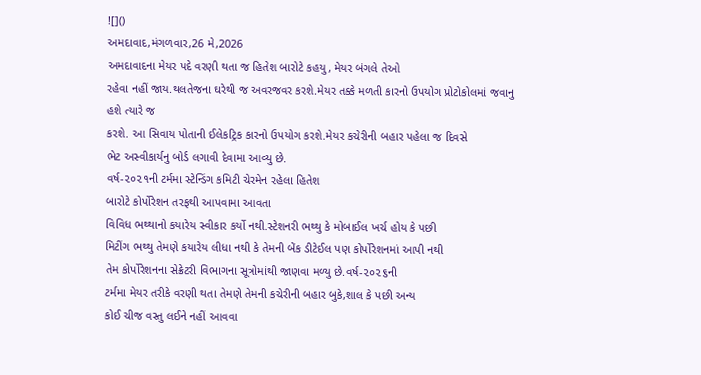![]()
અમદાવાદ,મંગળવાર,26 મે,2026
અમદાવાદના મેયર પદે વરણી થતા જ હિતેશ બારોટે કહયુ, મેયર બંગલે તેઓ
રહેવા નહીં જાય.થલતેજના ઘરેથી જ અવરજવર કરશે.મેયર તક્કે મળતી કારનો ઉપયોગ પ્રોટોકોલમાં જવાનુ હશે ત્યારે જ
કરશે. આ સિવાય પોતાની ઈલેકટ્રિક કારનો ઉપયોગ કરશે.મેયર કચેરીની બહાર પહેલા જ દિવસે
ભેટ અસ્વીકાર્યનુ બોર્ડ લગાવી દેવામા આવ્યુ છે.
વર્ષ-૨૦૨૧ની ટર્મમા સ્ટેન્ડિંગ કમિટી ચેરમેન રહેલા હિતેશ
બારોટે કોર્પોરેશન તરફથી આપવામા આવતા
વિવિધ ભથ્થાનો કયારેય સ્વીકાર કર્યો નથી.સ્ટેશનરી ભથ્થુ કે મોબાઈલ ખર્ચ હોય કે પછી
મિટીંગ ભથ્થુ તેમણે કયારેય લીધા નથી કે તેમની બેંક ડીટેઈલ પણ કોર્પોરેશનમાં આપી નથી
તેમ કોર્પોરેશનના સેક્રેટરી વિભાગના સૂત્રોમાંથી જાણવા મળ્યુ છે.વર્ષ-૨૦૨૬ની
ટર્મમા મેયર તરીકે વરણી થતા તેમણે તેમની કચેરીની બહાર બુકે,શાલ કે પછી અન્ય
કોઈ ચીજ વસ્તુ લઈને નહીં આવવા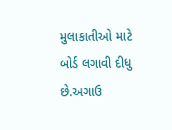મુલાકાતીઓ માટે બોર્ડ લગાવી દીધુ છે.અગાઉ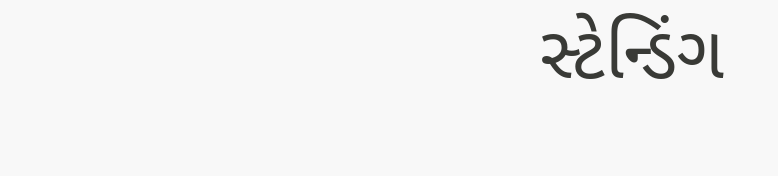સ્ટેન્ડિંગ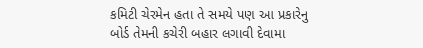કમિટી ચેરમેન હતા તે સમયે પણ આ પ્રકારેનુ બોર્ડ તેમની કચેરી બહાર લગાવી દેવામા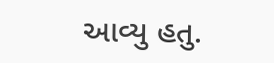આવ્યુ હતુ.